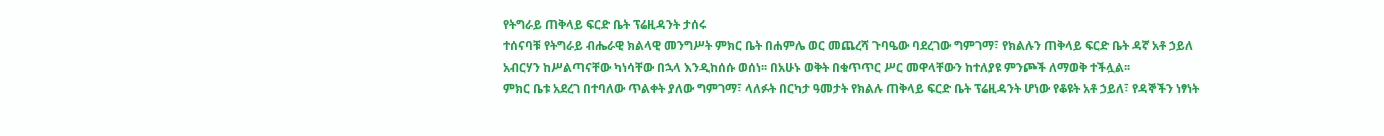የትግራይ ጠቅላይ ፍርድ ቤት ፕሬዚዳንት ታሰሩ
ተሰናባቹ የትግራይ ብሔራዊ ክልላዊ መንግሥት ምክር ቤት በሐምሌ ወር መጨረሻ ጉባዔው ባደረገው ግምገማ፣ የክልሉን ጠቅላይ ፍርድ ቤት ዳኛ አቶ ኃይለ አብርሃን ከሥልጣናቸው ካነሳቸው በኋላ እንዲከሰሱ ወሰነ፡፡ በአሁኑ ወቅት በቁጥጥር ሥር መዋላቸውን ከተለያዩ ምንጮች ለማወቅ ተችሏል፡፡
ምክር ቤቱ አደረገ በተባለው ጥልቀት ያለው ግምገማ፣ ላለፉት በርካታ ዓመታት የክልሉ ጠቅላይ ፍርድ ቤት ፕሬዚዳንት ሆነው የቆዩት አቶ ኃይለ፣ የዳኞችን ነፃነት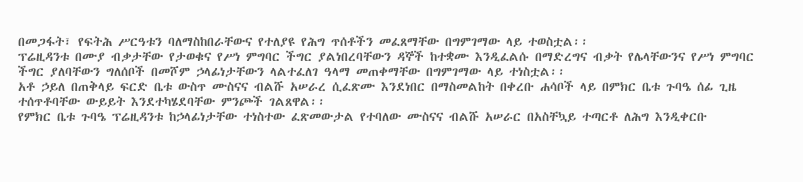በመጋፋት፣ የፍትሕ ሥርዓቱን ባለማስከበራቸውና የተለያዩ የሕግ ጥሰቶችን መፈጸማቸው በግምገማው ላይ ተወስቷል፡፡
ፕሬዚዳንቱ በሙያ ብቃታቸው የታወቁና የሥነ ምግባር ችግር ያልነበረባቸውን ዳኞች ከተቋሙ እንዲፈልሱ በማድረግና ብቃት የሌላቸውንና የሥነ ምግባር ችግር ያለባቸውን ግለሰቦች በመሾም ኃላፊነታቸውን ላልተፈለገ ዓላማ መጠቀማቸው በግምገማው ላይ ተነስቷል፡፡
አቶ ኃይለ በጠቅላይ ፍርድ ቤቱ ውስጥ ሙስናና ብልሹ አሠራረ ሲፈጽሙ እንደነበር በማስመልከት በቀረቡ ሐሳቦች ላይ በምክር ቤቱ ጉባዔ ሰፊ ጊዜ ተሰጥቶባቸው ውይይት እንደተካሄደባቸው ምንጮች ገልጸዋል፡፡
የምክር ቤቱ ጉባዔ ፕሬዚዳንቱ ከኃላፊነታቸው ተነስተው ፈጽመውታል የተባለው ሙስናና ብልሹ አሠራር በአስቸኳይ ተጣርቶ ለሕግ እንዲቀርቡ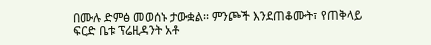በሙሉ ድምፅ መወሰኑ ታውቋል፡፡ ምንጮች እንደጠቆሙት፣ የጠቅላይ ፍርድ ቤቱ ፕሬዚዳንት አቶ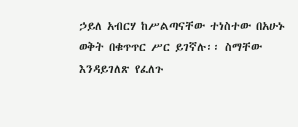ኃይለ አብርሃ ከሥልጣናቸው ተነስተው በአሁኑ ወቅት በቁጥጥር ሥር ይገኛሉ፡፡ ስማቸው እንዳይገለጽ የፈለጉ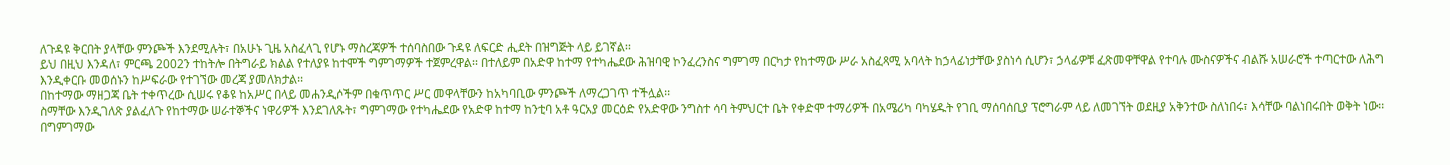ለጉዳዩ ቅርበት ያላቸው ምንጮች እንደሚሉት፣ በአሁኑ ጊዜ አስፈላጊ የሆኑ ማስረጃዎች ተሰባስበው ጉዳዩ ለፍርድ ሒደት በዝግጅት ላይ ይገኛል፡፡
ይህ በዚህ እንዳለ፣ ምርጫ 2002ን ተከትሎ በትግራይ ክልል የተለያዩ ከተሞች ግምገማዎች ተጀምረዋል፡፡ በተለይም በአድዋ ከተማ የተካሔደው ሕዝባዊ ኮንፈረንስና ግምገማ በርካታ የከተማው ሥራ አስፈጻሚ አባላት ከኃላፊነታቸው ያስነሳ ሲሆን፣ ኃላፊዎቹ ፈጽመዋቸዋል የተባሉ ሙስናዎችና ብልሹ አሠራሮች ተጣርተው ለሕግ እንዲቀርቡ መወሰኑን ከሥፍራው የተገኘው መረጃ ያመለክታል፡፡
በከተማው ማዘጋጃ ቤት ተቀጥረው ሲሠሩ የቆዩ ከአሥር በላይ መሐንዲሶችም በቁጥጥር ሥር መዋላቸውን ከአካባቢው ምንጮች ለማረጋገጥ ተችሏል፡፡
ስማቸው እንዲገለጽ ያልፈለጉ የከተማው ሠራተኞችና ነዋሪዎች እንደገለጹት፣ ግምገማው የተካሔደው የአድዋ ከተማ ከንቲባ አቶ ዓርአያ መርዕድ የአድዋው ንግስተ ሳባ ትምህርተ ቤት የቀድሞ ተማሪዎች በአሜሪካ ባካሄዱት የገቢ ማሰባሰቢያ ፕሮግራም ላይ ለመገኘት ወደዚያ አቅንተው ስለነበሩ፣ እሳቸው ባልነበሩበት ወቅት ነው፡፡
በግምገማው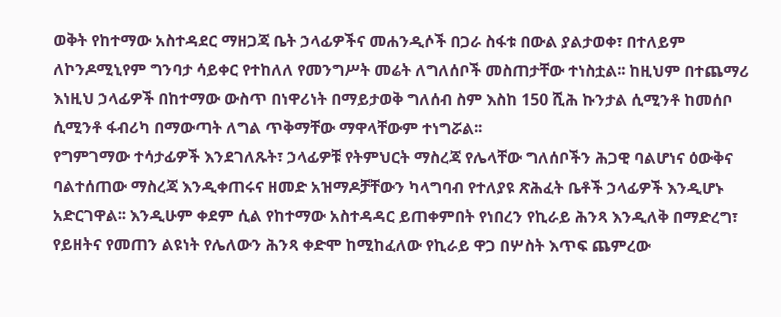ወቅት የከተማው አስተዳደር ማዘጋጃ ቤት ኃላፊዎችና መሐንዲሶች በጋራ ስፋቱ በውል ያልታወቀ፣ በተለይም ለኮንዶሚኒየም ግንባታ ሳይቀር የተከለለ የመንግሥት መሬት ለግለሰቦች መስጠታቸው ተነስቷል፡፡ ከዚህም በተጨማሪ እነዚህ ኃላፊዎች በከተማው ውስጥ በነዋሪነት በማይታወቅ ግለሰብ ስም እስከ 150 ሺሕ ኩንታል ሲሚንቶ ከመሰቦ ሲሚንቶ ፋብሪካ በማውጣት ለግል ጥቅማቸው ማዋላቸውም ተነግሯል፡፡
የግምገማው ተሳታፊዎች እንደገለጹት፣ ኃላፊዎቹ የትምህርት ማስረጃ የሌላቸው ግለሰቦችን ሕጋዊ ባልሆነና ዕውቅና ባልተሰጠው ማስረጃ እንዲቀጠሩና ዘመድ አዝማዶቻቸውን ካላግባብ የተለያዩ ጽሕፈት ቤቶች ኃላፊዎች እንዲሆኑ አድርገዋል፡፡ እንዲሁም ቀደም ሲል የከተማው አስተዳዳር ይጠቀምበት የነበረን የኪራይ ሕንጻ እንዲለቅ በማድረግ፣ የይዘትና የመጠን ልዩነት የሌለውን ሕንጻ ቀድሞ ከሚከፈለው የኪራይ ዋጋ በሦስት እጥፍ ጨምረው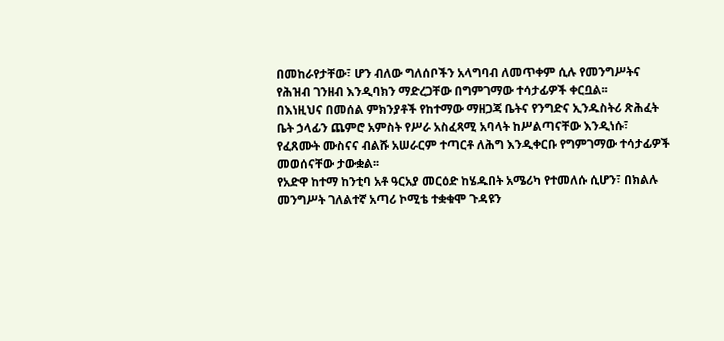በመከራየታቸው፣ ሆን ብለው ግለሰቦችን አላግባብ ለመጥቀም ሲሉ የመንግሥትና የሕዝብ ገንዘብ እንዲባክን ማድረጋቸው በግምገማው ተሳታፊዎች ቀርቧል፡፡
በእነዚህና በመሰል ምክንያቶች የከተማው ማዘጋጃ ቤትና የንግድና ኢንዱስትሪ ጽሕፈት ቤት ኃላፊን ጨምሮ አምስት የሥራ አስፈጻሚ አባላት ከሥልጣናቸው እንዲነሱ፣ የፈጸሙት ሙስናና ብልሹ አሠራርም ተጣርቶ ለሕግ እንዲቀርቡ የግምገማው ተሳታፊዎች መወሰናቸው ታውቋል፡፡
የአድዋ ከተማ ከንቲባ አቶ ዓርአያ መርዕድ ከሄዱበት አሜሪካ የተመለሱ ሲሆን፣ በክልሉ መንግሥት ገለልተኛ አጣሪ ኮሚቴ ተቋቁሞ ጉዳዩን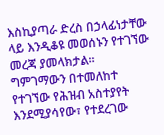እስኪያጣራ ድረስ በኃላፊነታቸው ላይ እንዲቆዩ መወሰኑን የተገኘው መረጃ ያመላክታል፡፡
ግምገማውን በተመለከተ የተገኘው የሕዝብ አስተያየት እንደሚያሳየው፣ የተደረገው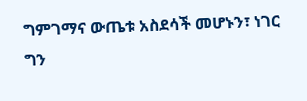ግምገማና ውጤቱ አስደሳች መሆኑን፣ ነገር ግን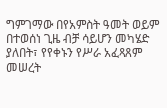ግምገማው በየአምስት ዓመት ወይም በተወሰነ ጊዜ ብቻ ሳይሆን መካሄድ ያለበት፣ የየቀኑን የሥራ አፈጻጸም መሠረት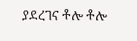ያደረገና ቶሎ ቶሎ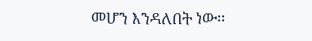መሆን እንዳለበት ነው፡፡